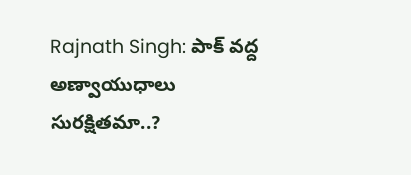Rajnath Singh: పాక్ వద్ద అణ్వాయుధాలు సురక్షితమా..?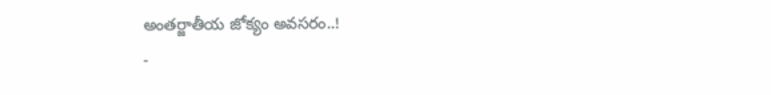అంతర్జాతీయ జోక్యం అవసరం..!
-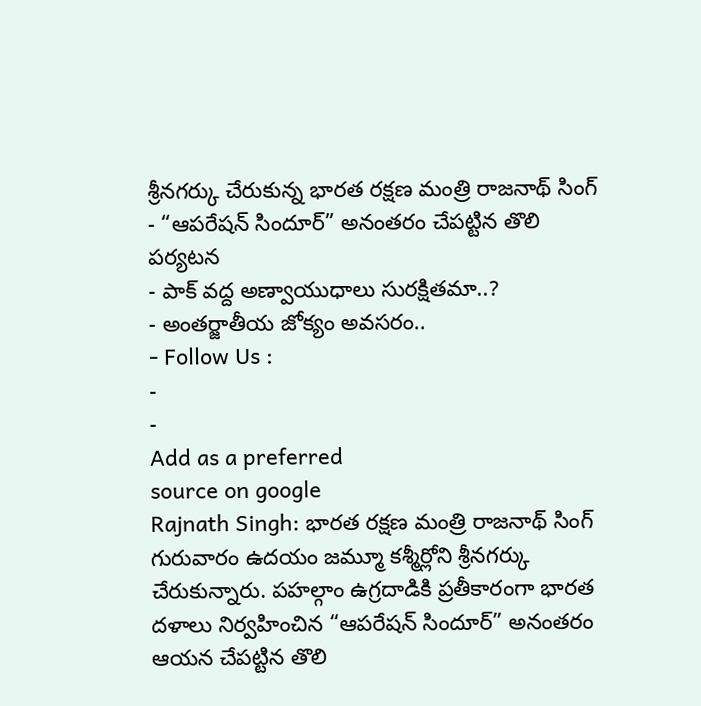శ్రీనగర్కు చేరుకున్న భారత రక్షణ మంత్రి రాజనాథ్ సింగ్
- “ఆపరేషన్ సిందూర్” అనంతరం చేపట్టిన తొలి పర్యటన
- పాక్ వద్ద అణ్వాయుధాలు సురక్షితమా..?
- అంతర్జాతీయ జోక్యం అవసరం..
- Follow Us :
-
-
Add as a preferred
source on google
Rajnath Singh: భారత రక్షణ మంత్రి రాజనాథ్ సింగ్ గురువారం ఉదయం జమ్మూ కశ్మీర్లోని శ్రీనగర్కు చేరుకున్నారు. పహల్గాం ఉగ్రదాడికి ప్రతీకారంగా భారత దళాలు నిర్వహించిన “ఆపరేషన్ సిందూర్” అనంతరం ఆయన చేపట్టిన తొలి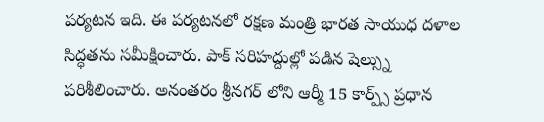పర్యటన ఇది. ఈ పర్యటనలో రక్షణ మంత్రి భారత సాయుధ దళాల సిద్ధతను సమీక్షించారు. పాక్ సరిహద్దుల్లో పడిన షెల్స్ను పరిశీలించారు. అనంతరం శ్రీనగర్ లోని ఆర్మీ 15 కార్ప్స్ ప్రధాన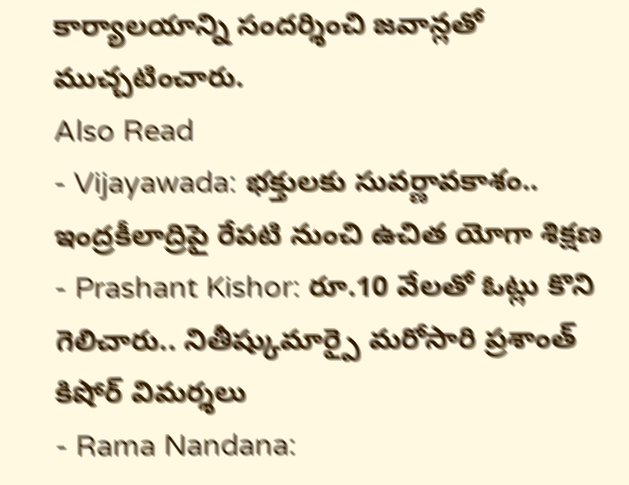కార్యాలయాన్ని సందర్శించి జవాన్లతో ముచ్చటించారు.
Also Read
- Vijayawada: భక్తులకు సువర్ణావకాశం.. ఇంద్రకీలాద్రిపై రేపటి నుంచి ఉచిత యోగా శిక్షణ
- Prashant Kishor: రూ.10 వేలతో ఓట్లు కొని గెలిచారు.. నితీష్కుమార్పై మరోసారి ప్రశాంత్ కిషోర్ విమర్శలు
- Rama Nandana: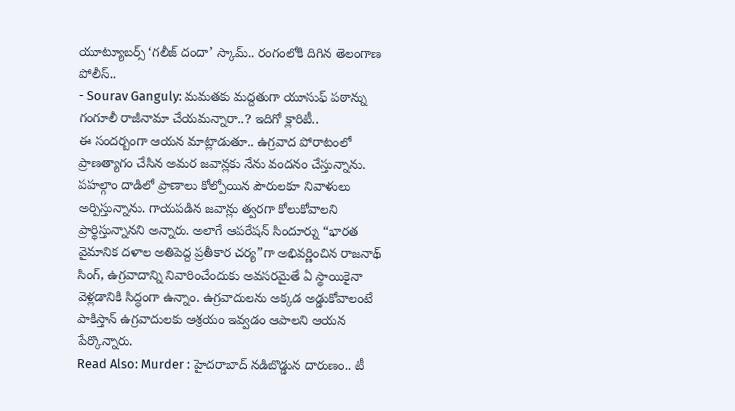యూట్యూబర్స్ ‘గలీజ్ దందా’ స్కామ్.. రంగంలోకి దిగిన తెలంగాణ పోలీస్..
- Sourav Ganguly: మమతకు మద్దతుగా యూసుఫ్ పఠాన్ను గంగూలీ రాజీనామా చేయమన్నారా..? ఇదిగో క్లారిటీ..
ఈ సందర్బంగా ఆయన మాట్లాడుతూ.. ఉగ్రవాద పోరాటంలో ప్రాణత్యాగం చేసిన అమర జవాన్లకు నేను వందనం చేస్తున్నాను. పహల్గాం దాడిలో ప్రాణాలు కోల్పోయిన పౌరులకూ నివాళులు అర్పిస్తున్నాను. గాయపడిన జవాన్లు త్వరగా కోలుకోవాలని ప్రార్థిస్తున్నానని అన్నారు. అలాగే ఆపరేషన్ సిందూర్ను “భారత వైమానిక దళాల అతిపెద్ద ప్రతీకార చర్య”గా అభివర్ణించిన రాజనాథ్ సింగ్, ఉగ్రవాదాన్ని నివారించేందుకు అవసరమైతే ఏ స్థాయికైనా వెళ్లడానికి సిద్ధంగా ఉన్నాం. ఉగ్రవాదులను అక్కడ అడ్డుకోవాలంటే పాకిస్తాన్ ఉగ్రవాదులకు ఆశ్రయం ఇవ్వడం ఆపాలని ఆయన పేర్కొన్నారు.
Read Also: Murder : హైదరాబాద్ నడిబొడ్డున దారుణం.. టీ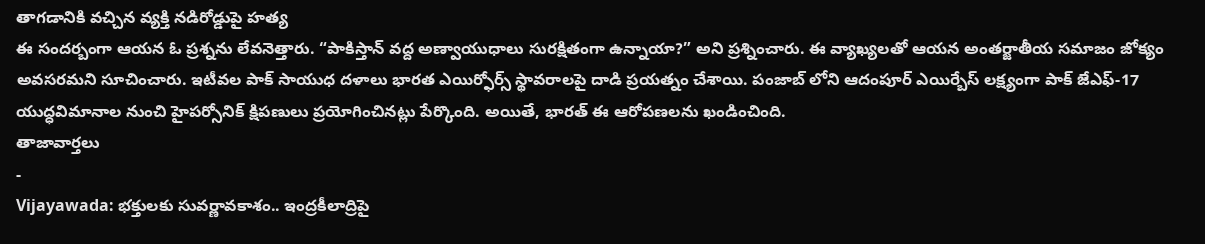తాగడానికి వచ్చిన వ్యక్తి నడిరోడ్డుపై హత్య
ఈ సందర్బంగా ఆయన ఓ ప్రశ్నను లేవనెత్తారు. “పాకిస్తాన్ వద్ద అణ్వాయుధాలు సురక్షితంగా ఉన్నాయా?” అని ప్రశ్నించారు. ఈ వ్యాఖ్యలతో ఆయన అంతర్జాతీయ సమాజం జోక్యం అవసరమని సూచించారు. ఇటీవల పాక్ సాయుధ దళాలు భారత ఎయిర్ఫోర్స్ స్థావరాలపై దాడి ప్రయత్నం చేశాయి. పంజాబ్ లోని ఆదంపూర్ ఎయిర్బేస్ లక్ష్యంగా పాక్ జేఎఫ్-17 యుద్ధవిమానాల నుంచి హైపర్సోనిక్ క్షిపణులు ప్రయోగించినట్లు పేర్కొంది. అయితే, భారత్ ఈ ఆరోపణలను ఖండించింది.
తాజావార్తలు
-
Vijayawada: భక్తులకు సువర్ణావకాశం.. ఇంద్రకీలాద్రిపై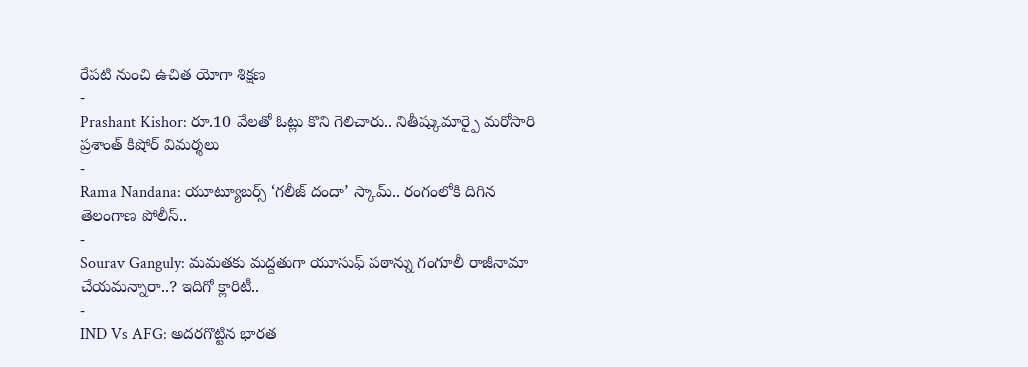రేపటి నుంచి ఉచిత యోగా శిక్షణ
-
Prashant Kishor: రూ.10 వేలతో ఓట్లు కొని గెలిచారు.. నితీష్కుమార్పై మరోసారి ప్రశాంత్ కిషోర్ విమర్శలు
-
Rama Nandana: యూట్యూబర్స్ ‘గలీజ్ దందా’ స్కామ్.. రంగంలోకి దిగిన తెలంగాణ పోలీస్..
-
Sourav Ganguly: మమతకు మద్దతుగా యూసుఫ్ పఠాన్ను గంగూలీ రాజీనామా చేయమన్నారా..? ఇదిగో క్లారిటీ..
-
IND Vs AFG: అదరగొట్టిన భారత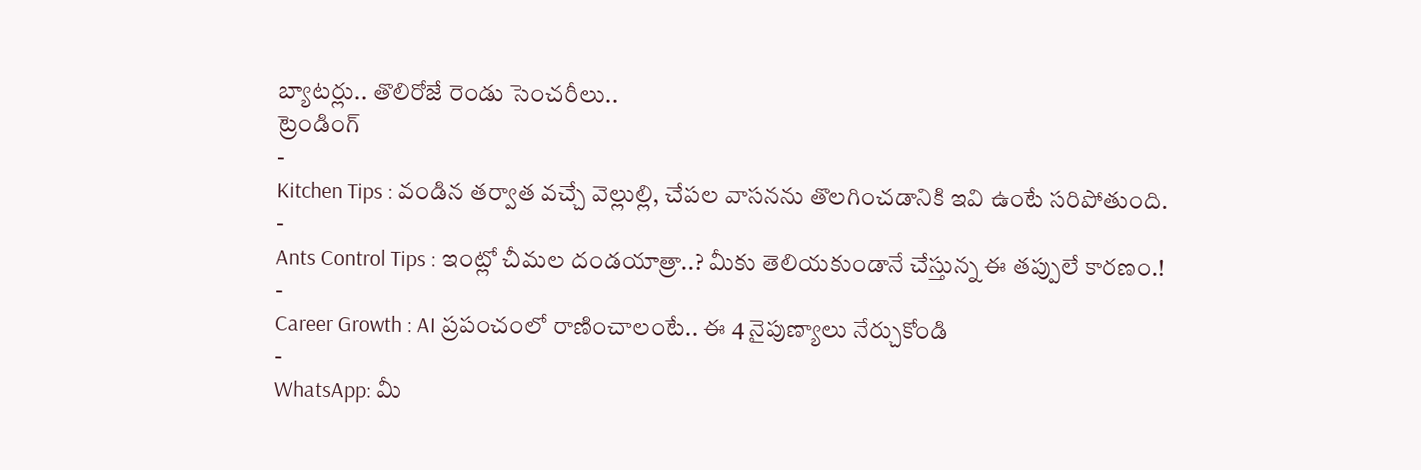బ్యాటర్లు.. తొలిరోజే రెండు సెంచరీలు..
ట్రెండింగ్
-
Kitchen Tips : వండిన తర్వాత వచ్చే వెల్లుల్లి, చేపల వాసనను తొలగించడానికి ఇవి ఉంటే సరిపోతుంది.
-
Ants Control Tips : ఇంట్లో చీమల దండయాత్రా..? మీకు తెలియకుండానే చేస్తున్న ఈ తప్పులే కారణం.!
-
Career Growth : AI ప్రపంచంలో రాణించాలంటే.. ఈ 4 నైపుణ్యాలు నేర్చుకోండి
-
WhatsApp: మీ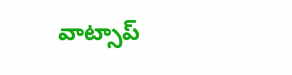వాట్సాప్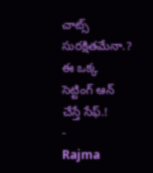చాట్స్ సురక్షితమేనా.? ఈ ఒక్క సెట్టింగ్ ఆన్ చేస్తే సేఫ్.!
-
Rajma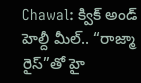Chawal: క్విక్ అండ్ హెల్దీ మీల్.. “రాజ్మా రైస్”తో హై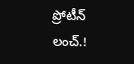ప్రోటీన్ లంచ్.!